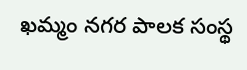ఖమ్మం నగర పాలక సంస్థ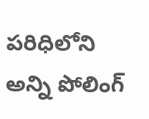పరిధిలోని అన్ని పోలింగ్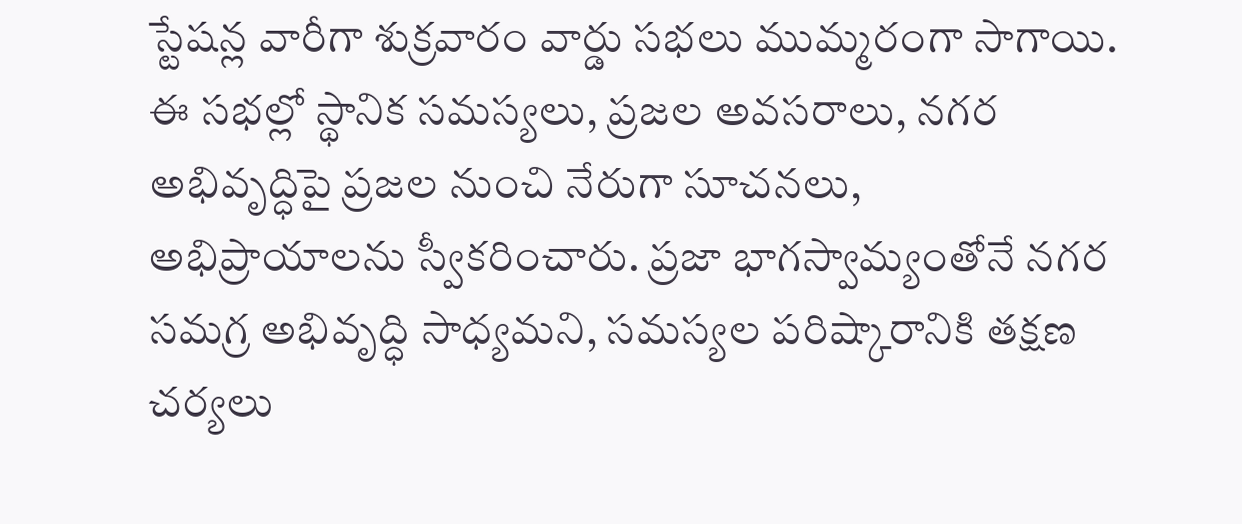స్టేషన్ల వారీగా శుక్రవారం వార్డు సభలు ముమ్మరంగా సాగాయి. ఈ సభల్లో స్థానిక సమస్యలు, ప్రజల అవసరాలు, నగర అభివృద్ధిపై ప్రజల నుంచి నేరుగా సూచనలు, అభిప్రాయాలను స్వీకరించారు. ప్రజా భాగస్వామ్యంతోనే నగర సమగ్ర అభివృద్ధి సాధ్యమని, సమస్యల పరిష్కారానికి తక్షణ చర్యలు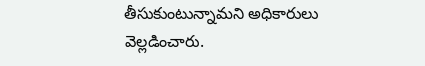తీసుకుంటున్నామని అధికారులు వెల్లడించారు.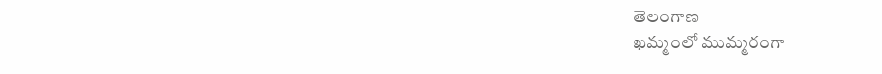తెలంగాణ
ఖమ్మంలో ముమ్మరంగా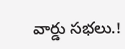వార్డు సభలు.!